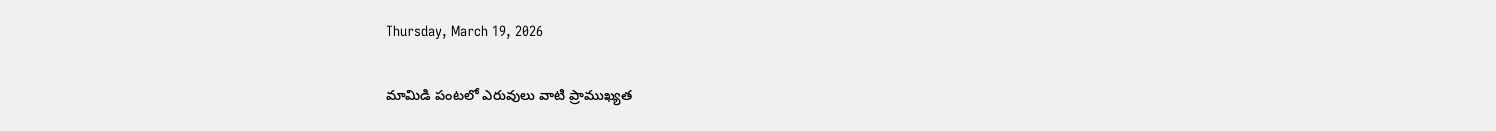Thursday, March 19, 2026

మామిడి పంటలో ఎరువులు వాటి ప్రాముఖ్యత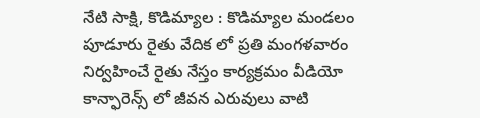నేటి సాక్షి, కొడిమ్యాల : కొడిమ్యాల మండలం పూడూరు రైతు వేదిక లో ప్రతి మంగళవారం నిర్వహించే రైతు నేస్తం కార్యక్రమం వీడియో కాన్ఫారెన్స్ లో జీవన ఎరువులు వాటి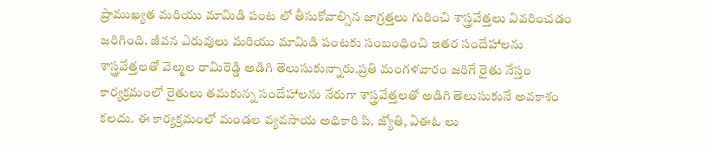ప్రాముఖ్యత మరియు మామిడి పంట లో తీసుకోవాల్సిన జాగ్రత్తలు గురించి శాస్త్రవేత్తలు వివరించడం జరిగింది. జీవన ఎరువులు మరియు మామిడి పంటకు సంబంధించి ఇతర సందేహాలను శాస్త్రవేత్తలతో వెల్మల రామిరెడ్డి అడిగి తెలుసుకున్నారు.ప్రతి మంగళవారం జరిగే రైతు నేస్తం కార్యక్రమంలో రైతులు తమకున్న సందేహాలను నేరుగా శాస్త్రవేత్తలతో అడిగి తెలుసుకునే అవకాశం కలదు. ఈ కార్యక్రమంలో మండల వ్యవసాయ అధికారి పి. జ్యోతి, ఏఈఓ లు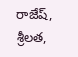రాజేష్, శ్రీలత,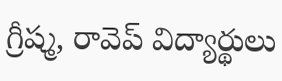గ్రీష్మ, రావెప్ విద్యార్థులు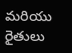మరియు రైతులు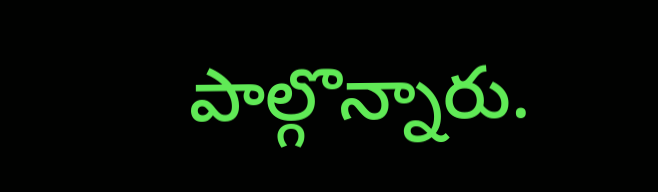పాల్గొన్నారు.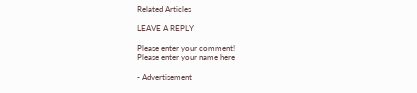Related Articles

LEAVE A REPLY

Please enter your comment!
Please enter your name here

- Advertisement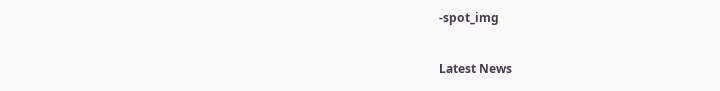-spot_img

Latest News